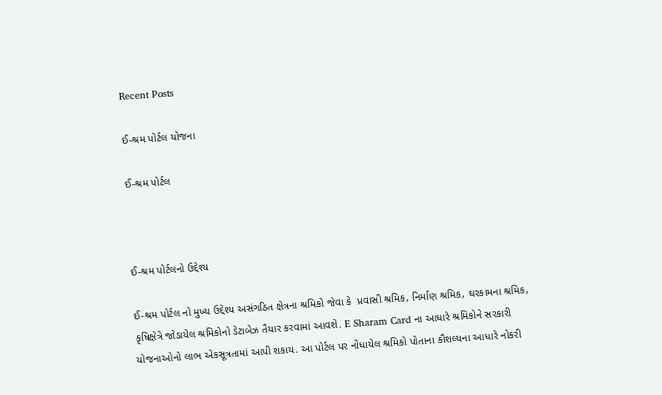Recent Posts

ઈ-શ્રમ પોર્ટલ યોજના

ઈ-શ્રમ પોર્ટલ



ઈ-શ્રમ પોર્ટલનો ઉદ્દેશ્ય

ઈ-શ્રમ પોર્ટલ નો મુખ્ય ઉદ્દેશ્ય અસંગઠિત ક્ષેત્રના શ્રમિકો જેવા કે  પ્રવાસી શ્રમિક, નિર્માણ શ્રમિક, ઘરકામના શ્રમિક, કૃષિક્ષેત્રે જોડાયેલ શ્રમિકોનો ડેટાબેઝ તૈયાર કરવામાં આવશે. E Sharam Card ના આધારે શ્રમિકોને સરકારી યોજનાઓનો લાભ એકસૂત્રતામાં આપી શકાય. આ પોર્ટલ પર નોંધાયેલ શ્રમિકો પોતાના કૌશલ્યના આધારે નોકરી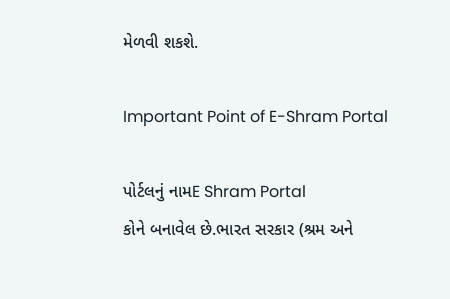મેળવી શકશે.

Important Point of E-Shram Portal

પોર્ટલનું નામE Shram Portal
કોને બનાવેલ છે.ભારત સરકાર (શ્રમ અને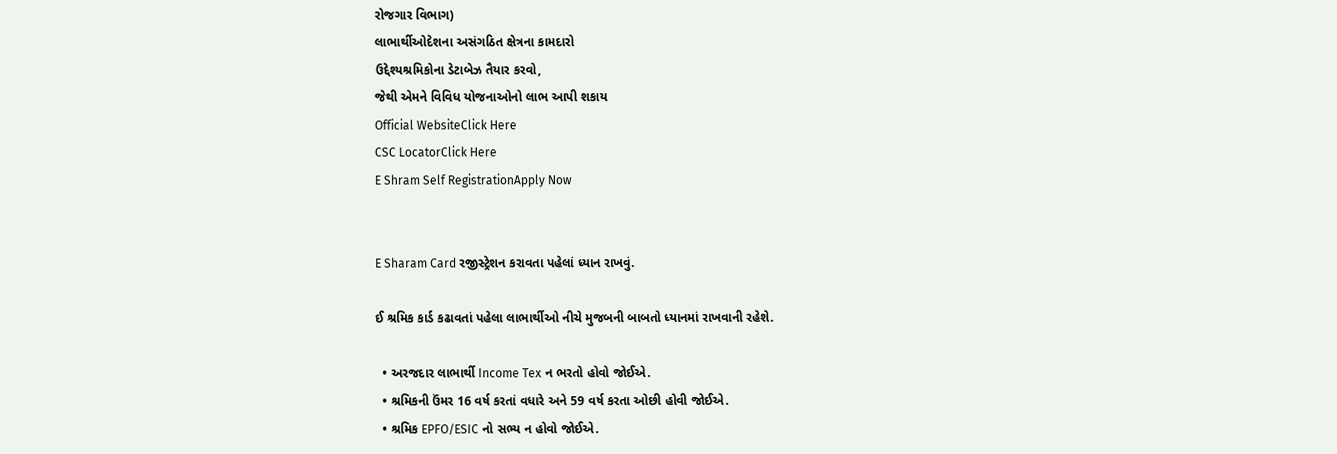રોજગાર વિભાગ)
લાભાર્થીઓદેશના અસંગઠિત ક્ષેત્રના કામદારો
ઉદ્દેશ્યશ્રમિકોના ડેટાબેઝ તૈયાર કરવો,
જેથી એમને વિવિધ યોજનાઓનો લાભ આપી શકાય
Official WebsiteClick Here
CSC LocatorClick Here
E Shram Self RegistrationApply Now


E Sharam Card રજીસ્ટ્રેશન કરાવતા પહેલાં ધ્યાન રાખવું.

ઈ શ્રમિક કાર્ડ કઢાવતાં પહેલા લાભાર્થીઓ નીચે મુજબની બાબતો ધ્યાનમાં રાખવાની રહેશે.

  • અરજદાર લાભાર્થી Income Tex ન ભરતો હોવો જોઈએ.
  • શ્રમિકની ઉંમર 16 વર્ષ કરતાં વધારે અને 59 વર્ષ કરતા ઓછી હોવી જોઈએ.
  • શ્રમિક EPFO/ESIC નો સભ્ય ન હોવો જોઈએ.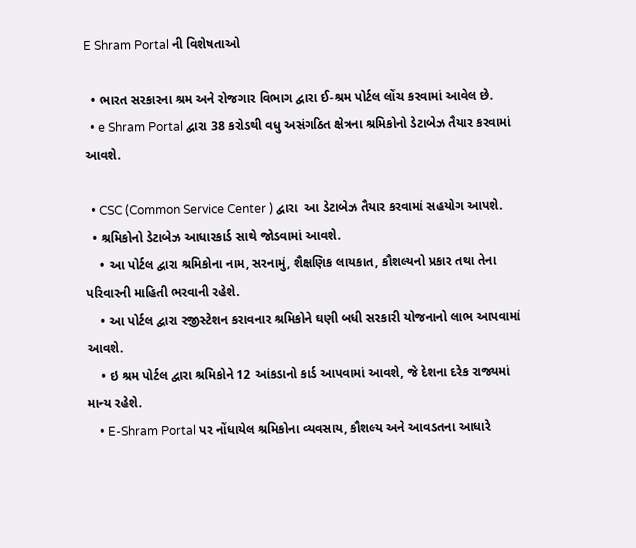E Shram Portal ની વિશેષતાઓ

  • ભારત સરકારના શ્રમ અને રોજગાર વિભાગ દ્વારા ઈ-શ્રમ પોર્ટલ લોંચ કરવામાં આવેલ છે.
  • e Shram Portal દ્વારા 38 કરોડથી વધુ અસંગઠિત ક્ષેત્રના શ્રમિકોનો ડેટાબેઝ તૈયાર કરવામાં આવશે.

  • CSC (Common Service Center ) દ્વારા  આ ડેટાબેઝ તૈયાર કરવામાં સહયોગ આપશે.
  • શ્રમિકોનો ડેટાબેઝ આધારકાર્ડ સાથે જોડવામાં આવશે.
    • આ પોર્ટલ દ્વારા શ્રમિકોના નામ, સરનામું, શૈક્ષણિક લાયકાત, કૌશલ્યનો પ્રકાર તથા તેના પરિવારની માહિતી ભરવાની રહેશે.
    • આ પોર્ટલ દ્વારા રજીસ્ટેશન કરાવનાર શ્રમિકોને ઘણી બધી સરકારી યોજનાનો લાભ આપવામાં આવશે.
    • ઇ શ્રમ પોર્ટલ દ્વારા શ્રમિકોને 12 આંકડાનો કાર્ડ આપવામાં આવશે, જે દેશના દરેક રાજ્યમાં માન્‍ય રહેશે.
    • E-Shram Portal પર નોંધાયેલ શ્રમિકોના વ્યવસાય, કૌશલ્ય અને આવડતના આધારે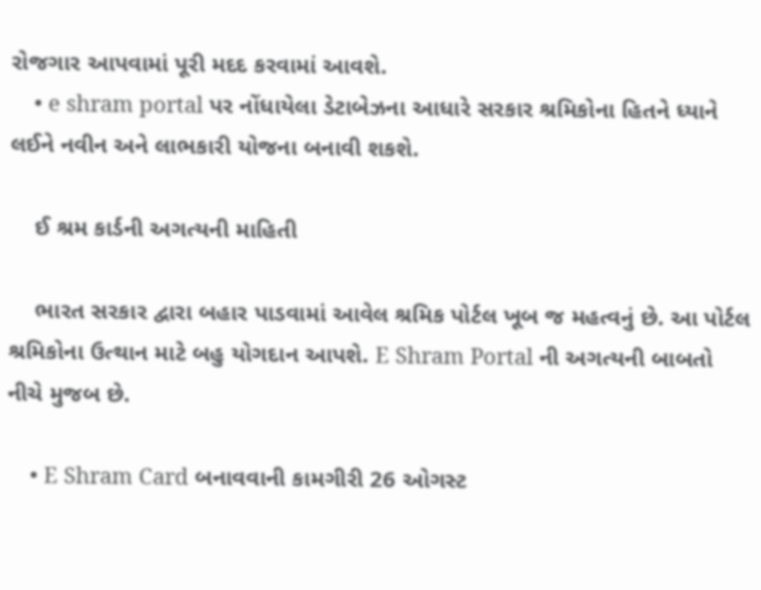રોજગાર આપવામાં પૂરી મદદ કરવામાં આવશે.
    • e shram portal પર નોંધાયેલા ડેટાબેઝના આધારે સરકાર શ્રમિકોના હિતને ધ્યાને લઈને નવીન અને લાભકારી યોજના બનાવી શકશે.

    ઈ શ્રમ કાર્ડની અગત્યની માહિતી

    ભારત સરકાર દ્વારા બહાર પાડવામાં આવેલ શ્રમિક પોર્ટલ ખૂબ જ મહત્વનું છે. આ પોર્ટલ શ્રમિકોના ઉત્થાન માટે બહુ યોગદાન આપશે. E Shram Portal ની અગત્યની બાબતો નીચે મુજબ છે.

    • E Shram Card બનાવવાની કામગીરી 26 ઓગસ્ટ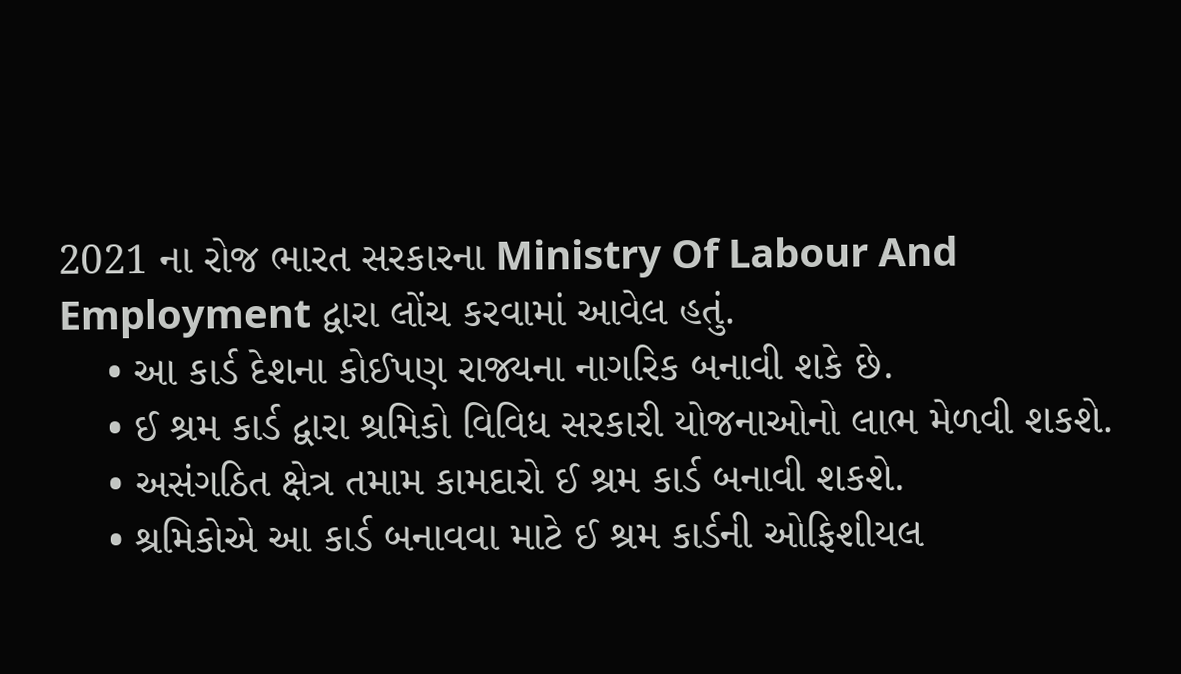2021 ના રોજ ભારત સરકારના Ministry Of Labour And Employment દ્વારા લોંચ કરવામાં આવેલ હતું.
    • આ કાર્ડ દેશના કોઈપણ રાજ્યના નાગરિક બનાવી શકે છે.
    • ઈ શ્રમ કાર્ડ દ્વારા શ્રમિકો વિવિધ સરકારી યોજનાઓનો લાભ મેળવી શકશે.
    • અસંગઠિત ક્ષેત્ર તમામ કામદારો ઈ શ્રમ કાર્ડ બનાવી શકશે.
    • શ્રમિકોએ આ કાર્ડ બનાવવા માટે ઈ શ્રમ કાર્ડની ઓફિશીયલ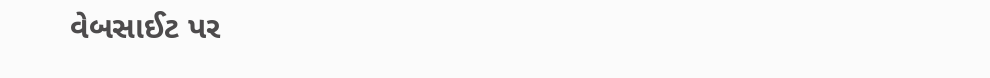વેબસાઈટ પર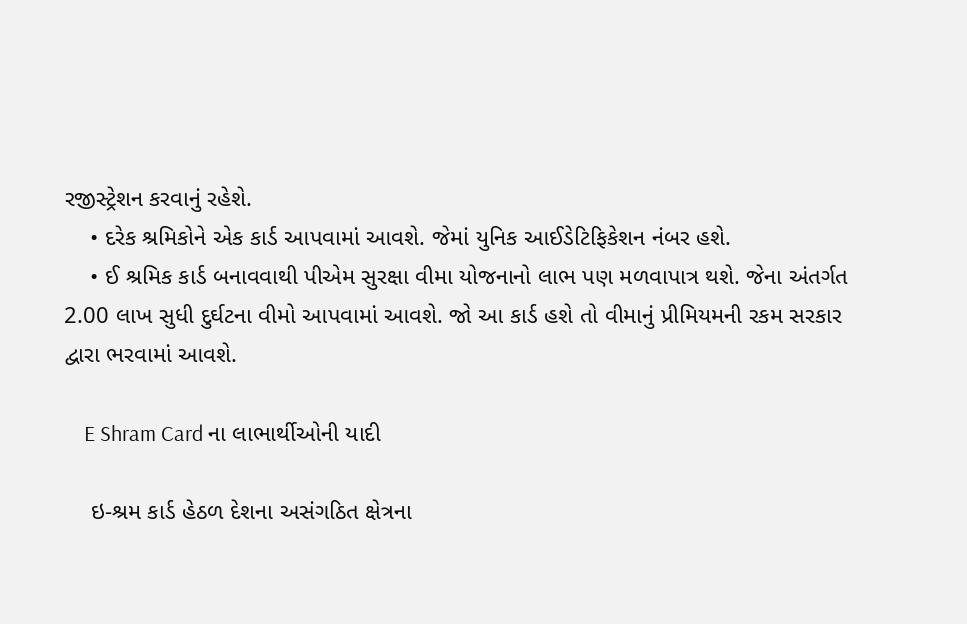રજીસ્ટ્રેશન કરવાનું રહેશે.
    • દરેક શ્રમિકોને એક કાર્ડ આપવામાં આવશે. જેમાં યુનિક આઈડેટિફિકેશન નંબર હશે.
    • ઈ શ્રમિક કાર્ડ બનાવવાથી પીએમ સુરક્ષા વીમા યોજનાનો લાભ પણ મળવાપાત્ર થશે. જેના અંતર્ગત 2.00 લાખ સુધી દુર્ઘટના વીમો આપવામાં આવશે. જો આ કાર્ડ હશે તો વીમાનું પ્રીમિયમની રકમ સરકાર દ્વારા ભરવામાં આવશે.

    E Shram Card ના લાભાર્થીઓની યાદી

    ઇ-શ્રમ કાર્ડ હેઠળ દેશના અસંગઠિત ક્ષેત્રના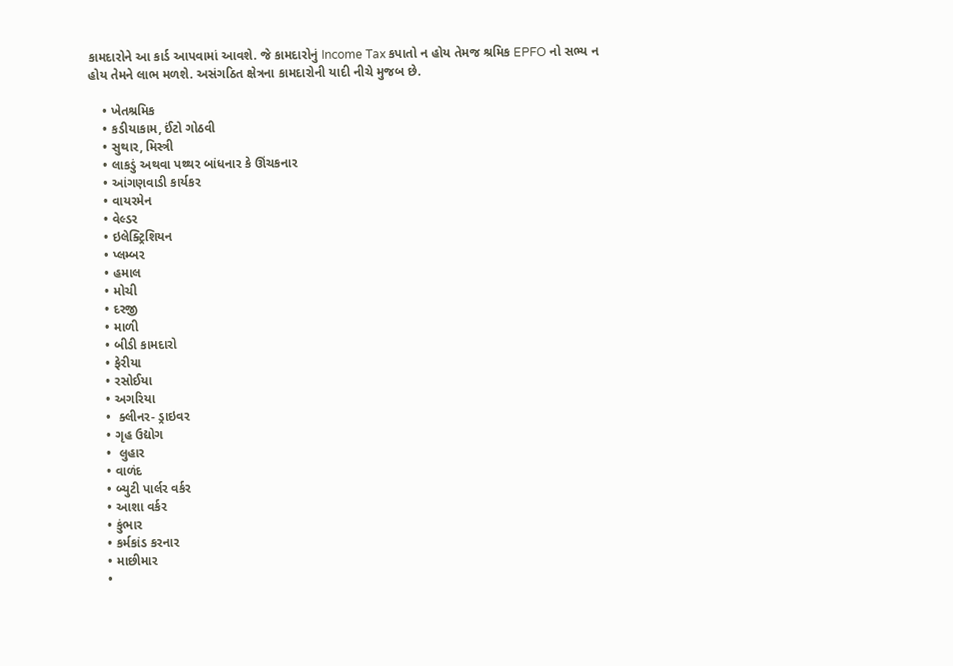કામદારોને આ કાર્ડ આપવામાં આવશે. જે કામદારોનું Income Tax કપાતો ન હોય તેમજ શ્રમિક EPFO નો સભ્ય ન હોય તેમને લાભ મળશે. અસંગઠિત ક્ષેત્રના કામદારોની યાદી નીચે મુજબ છે.

    • ખેતશ્રમિક
    • કડીયાકામ, ઈંટો ગોઠવી
    • સુથાર, મિસ્ત્રી
    • લાકડું અથવા પથ્થર બાંધનાર કે ઊંચકનાર
    • આંગણવાડી કાર્યકર
    • વાયરમેન
    • વેલ્ડર
    • ઇલેક્ટ્રિશિયન
    • પ્લમ્બર
    • હમાલ
    • મોચી
    • દરજી
    • માળી
    • બીડી કામદારો
    • ફેરીયા
    • રસોઈયા
    • અગરિયા
    •  ક્લીનર- ડ્રાઇવર
    • ગૃહ ઉદ્યોગ
    •  લુહાર
    • વાળંદ
    • બ્યુટી પાર્લર વર્કર
    • આશા વર્કર
    • કુંભાર
    • કર્મકાંડ કરનાર
    • માછીમાર
    •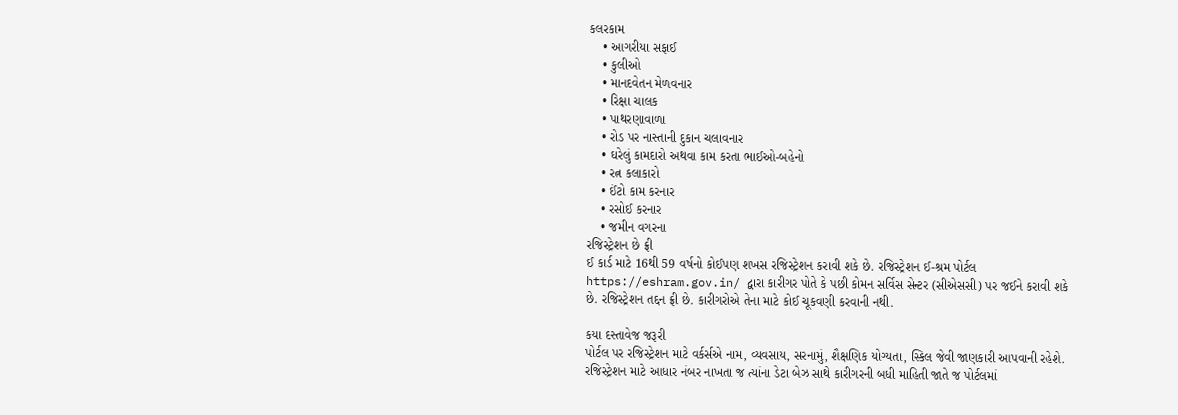કલરકામ
    • આગરીયા સફાઈ
    • કુલીઓ
    • માનદવેતન મેળવનાર
    • રિક્ષા ચાલક
    • પાથરણાવાળા
    • રોડ પર નાસ્તાની દુકાન ચલાવનાર
    • ઘરેલું કામદારો અથવા કામ કરતા ભાઈઓ-બહેનો
    • રત્ન કલાકારો
    • ઈંટો કામ કરનાર
    • રસોઈ કરનાર
    • જમીન વગરના
રજિસ્ટ્રેશન છે ફ્રી
ઈ કાર્ડ માટે 16થી 59 વર્ષનો કોઈપણ શખસ રજિસ્ટ્રેશન કરાવી શકે છે. રજિસ્ટ્રેશન ઈ-શ્રમ પોર્ટલ https://eshram.gov.in/ દ્વારા કારીગર પોતે કે પછી કોમન સર્વિસ સેન્ટર (સીએસસી) પર જઈને કરાવી શકે છે. રજિસ્ટ્રેશન તદ્દન ફ્રી છે. કારીગરોએ તેના માટે કોઈ ચૂકવણી કરવાની નથી.

કયા દસ્તાવેજ જરૂરી
પોર્ટલ પર રજિસ્ટ્રેશન માટે વર્કર્સએ નામ, વ્યવસાય, સરનામું, શૈક્ષણિક યોગ્યતા, સ્કિલ જેવી જાણકારી આપવાની રહેશે. રજિસ્ટ્રેશન માટે આધાર નંબર નાખતા જ ત્યાંના ડેટા બેઝ સાથે કારીગરની બધી માહિતી જાતે જ પોર્ટલમાં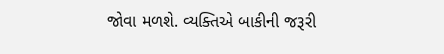જોવા મળશે. વ્યક્તિએ બાકીની જરૂરી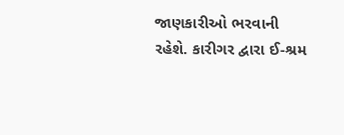જાણકારીઓ ભરવાની રહેશે. કારીગર દ્વારા ઈ-શ્રમ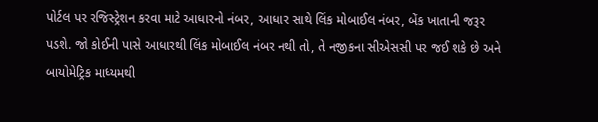પોર્ટલ પર રજિસ્ટ્રેશન કરવા માટે આધારનો નંબર, આધાર સાથે લિંક મોબાઈલ નંબર, બેંક ખાતાની જરૂર પડશે. જો કોઈની પાસે આધારથી લિંક મોબાઈલ નંબર નથી તો, તે નજીકના સીએસસી પર જઈ શકે છે અને બાયોમેટ્રિક માધ્યમથી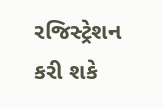રજિસ્ટ્રેશન કરી શકે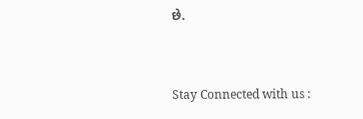છે.


Stay Connected with us :